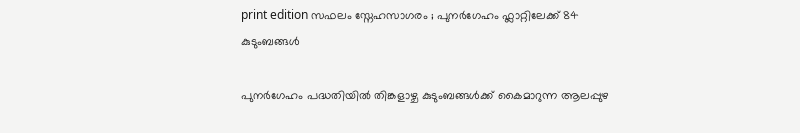print edition സഫലം സ്നേഹസാഗരം ; പുനർഗേഹം ഫ്ലാറ്റിലേക്ക് 84 കുടുംബങ്ങൾ

പുനർഗേഹം പദ്ധതിയിൽ തിങ്കളാഴ്ച കുടുംബങ്ങൾക്ക് കൈമാറുന്ന ആലപ്പുഴ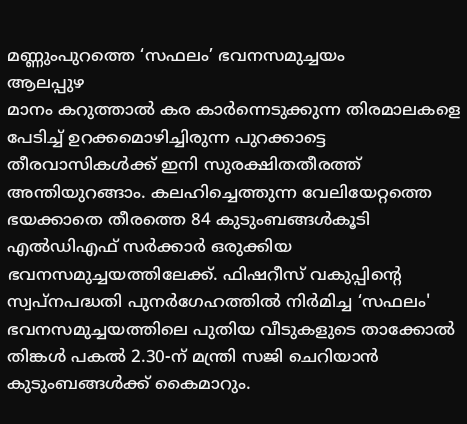മണ്ണുംപുറത്തെ ‘സഫലം’ ഭവനസമുച്ചയം
ആലപ്പുഴ
മാനം കറുത്താൽ കര കാർന്നെടുക്കുന്ന തിരമാലകളെ പേടിച്ച് ഉറക്കമൊഴിച്ചിരുന്ന പുറക്കാട്ടെ തീരവാസികൾക്ക് ഇനി സുരക്ഷിതതീരത്ത് അന്തിയുറങ്ങാം. കലഹിച്ചെത്തുന്ന വേലിയേറ്റത്തെ ഭയക്കാതെ തീരത്തെ 84 കുടുംബങ്ങൾകൂടി എൽഡിഎഫ് സർക്കാർ ഒരുക്കിയ ഭവനസമുച്ചയത്തിലേക്ക്. ഫിഷറീസ് വകുപ്പിന്റെ സ്വപ്നപദ്ധതി പുനർഗേഹത്തിൽ നിർമിച്ച ‘സഫലം' ഭവനസമുച്ചയത്തിലെ പുതിയ വീടുകളുടെ താക്കോൽ തിങ്കൾ പകൽ 2.30-ന് മന്ത്രി സജി ചെറിയാൻ കുടുംബങ്ങൾക്ക് കൈമാറും.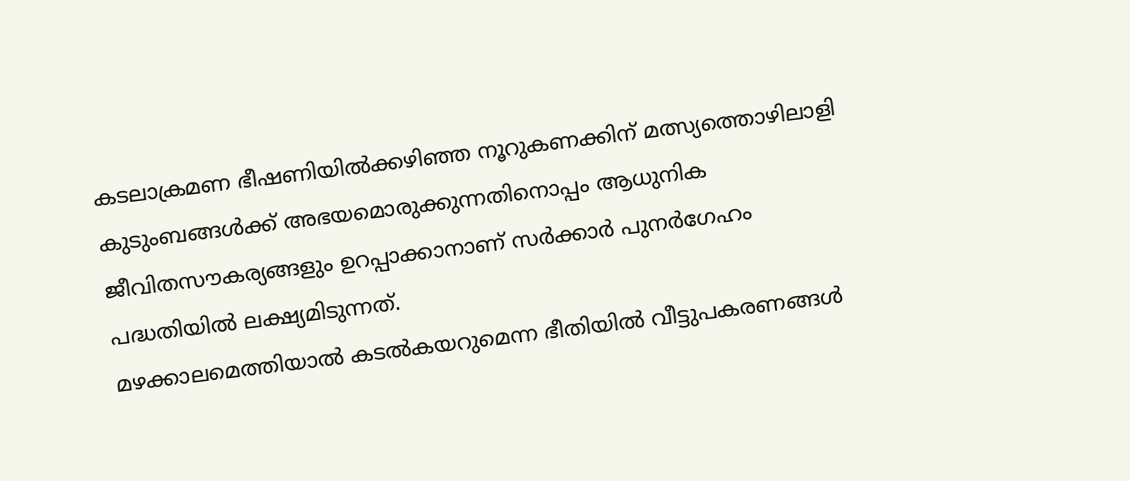കടലാക്രമണ ഭീഷണിയിൽക്കഴിഞ്ഞ നൂറുകണക്കിന് മത്സ്യത്തൊഴിലാളി കുടുംബങ്ങൾക്ക് അഭയമൊരുക്കുന്നതിനൊപ്പം ആധുനിക ജീവിതസൗകര്യങ്ങളും ഉറപ്പാക്കാനാണ് സർക്കാർ പുനർഗേഹം പദ്ധതിയിൽ ലക്ഷ്യമിടുന്നത്.
മഴക്കാലമെത്തിയാൽ കടൽകയറുമെന്ന ഭീതിയിൽ വീട്ടുപകരണങ്ങൾ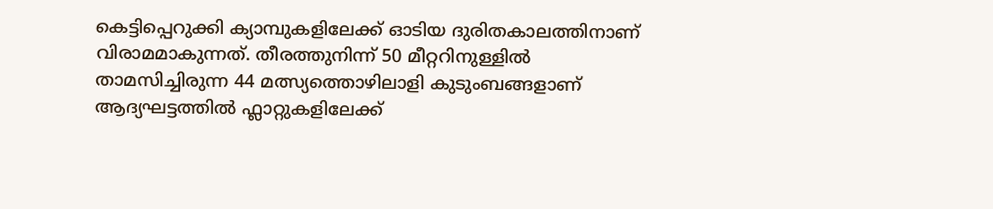കെട്ടിപ്പെറുക്കി ക്യാമ്പുകളിലേക്ക് ഓടിയ ദുരിതകാലത്തിനാണ് വിരാമമാകുന്നത്. തീരത്തുനിന്ന് 50 മീറ്ററിനുള്ളിൽ താമസിച്ചിരുന്ന 44 മത്സ്യത്തൊഴിലാളി കുടുംബങ്ങളാണ് ആദ്യഘട്ടത്തിൽ ഫ്ലാറ്റുകളിലേക്ക്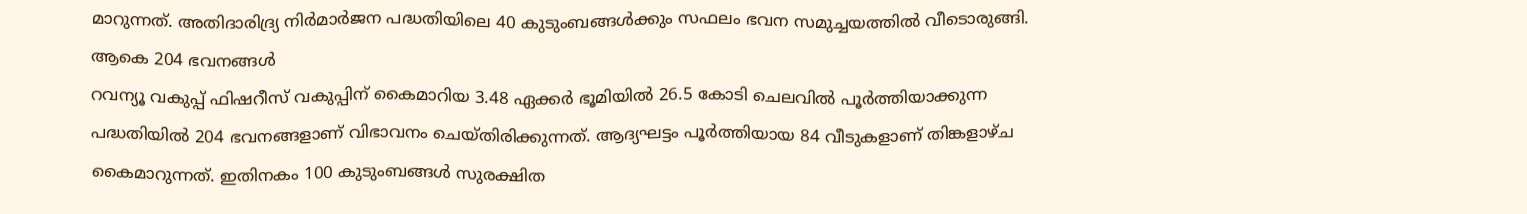മാറുന്നത്. അതിദാരിദ്ര്യ നിർമാർജന പദ്ധതിയിലെ 40 കുടുംബങ്ങൾക്കും സഫലം ഭവന സമുച്ചയത്തിൽ വീടൊരുങ്ങി.
ആകെ 204 ഭവനങ്ങൾ
റവന്യൂ വകുപ്പ് ഫിഷറീസ് വകുപ്പിന് കൈമാറിയ 3.48 ഏക്കർ ഭൂമിയിൽ 26.5 കോടി ചെലവിൽ പൂർത്തിയാക്കുന്ന പദ്ധതിയിൽ 204 ഭവനങ്ങളാണ് വിഭാവനം ചെയ്തിരിക്കുന്നത്. ആദ്യഘട്ടം പൂർത്തിയായ 84 വീടുകളാണ് തിങ്കളാഴ്ച കൈമാറുന്നത്. ഇതിനകം 100 കുടുംബങ്ങൾ സുരക്ഷിത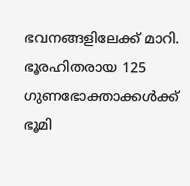ഭവനങ്ങളിലേക്ക് മാറി.
ഭൂരഹിതരായ 125 ഗുണഭോക്താക്കൾക്ക് ഭൂമി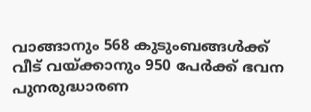വാങ്ങാനും 568 കുടുംബങ്ങൾക്ക് വീട് വയ്ക്കാനും 950 പേർക്ക് ഭവന പുനരുദ്ധാരണ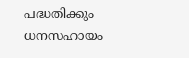പദ്ധതിക്കും ധനസഹായം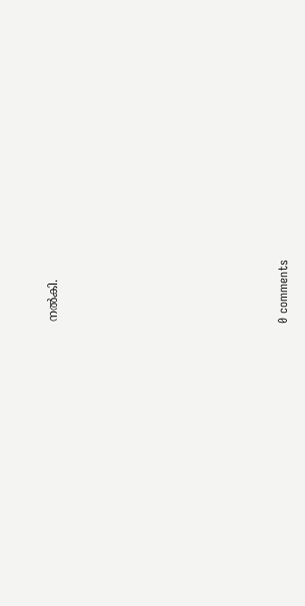നൽകി.











0 comments